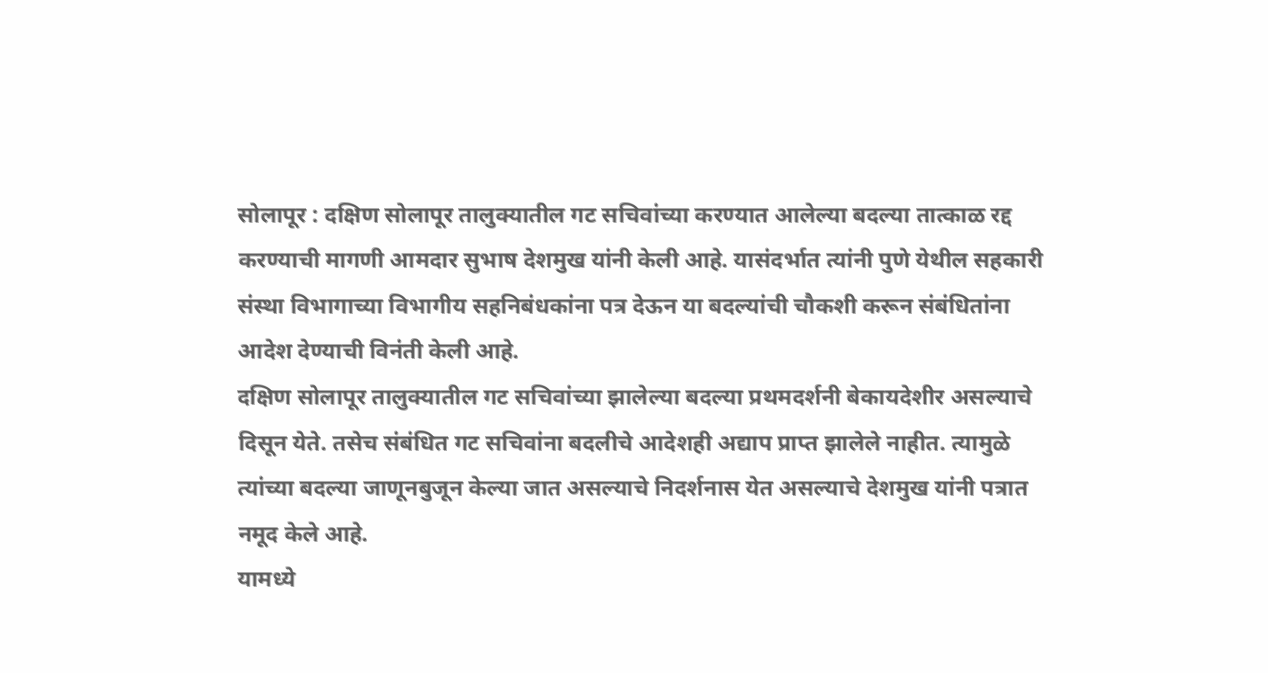सोलापूर : दक्षिण सोलापूर तालुक्यातील गट सचिवांच्या करण्यात आलेल्या बदल्या तात्काळ रद्द करण्याची मागणी आमदार सुभाष देशमुख यांनी केली आहे. यासंदर्भात त्यांनी पुणे येथील सहकारी संस्था विभागाच्या विभागीय सहनिबंधकांना पत्र देऊन या बदल्यांची चौकशी करून संबंधितांना आदेश देण्याची विनंती केली आहे.
दक्षिण सोलापूर तालुक्यातील गट सचिवांच्या झालेल्या बदल्या प्रथमदर्शनी बेकायदेशीर असल्याचे दिसून येते. तसेच संबंधित गट सचिवांना बदलीचे आदेशही अद्याप प्राप्त झालेले नाहीत. त्यामुळे त्यांच्या बदल्या जाणूनबुजून केल्या जात असल्याचे निदर्शनास येत असल्याचे देशमुख यांनी पत्रात नमूद केले आहे.
यामध्ये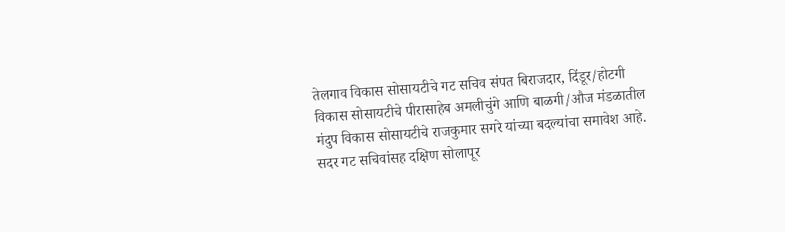तेलगाव विकास सोसायटीचे गट सचिव संपत बिराजदार, दिंडूर/होटगी विकास सोसायटीचे पीरासाहेब अमलीचुंगे आणि बाळगी/औज मंडळातील मंदुप विकास सोसायटीचे राजकुमार सगरे यांच्या बदल्यांचा समावेश आहे.
सदर गट सचिवांसह दक्षिण सोलापूर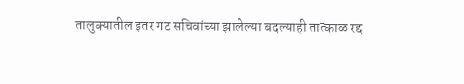तालुक्यातील इतर गट सचिवांच्या झालेल्या बदल्याही तात्काळ रद्द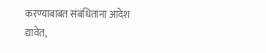करण्याबाबत संबंधितांना आदेश द्यावेत,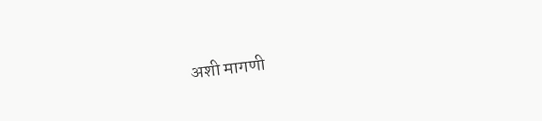अशी मागणी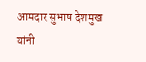आमदार सुभाष देशमुख यांनी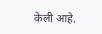केली आहे.